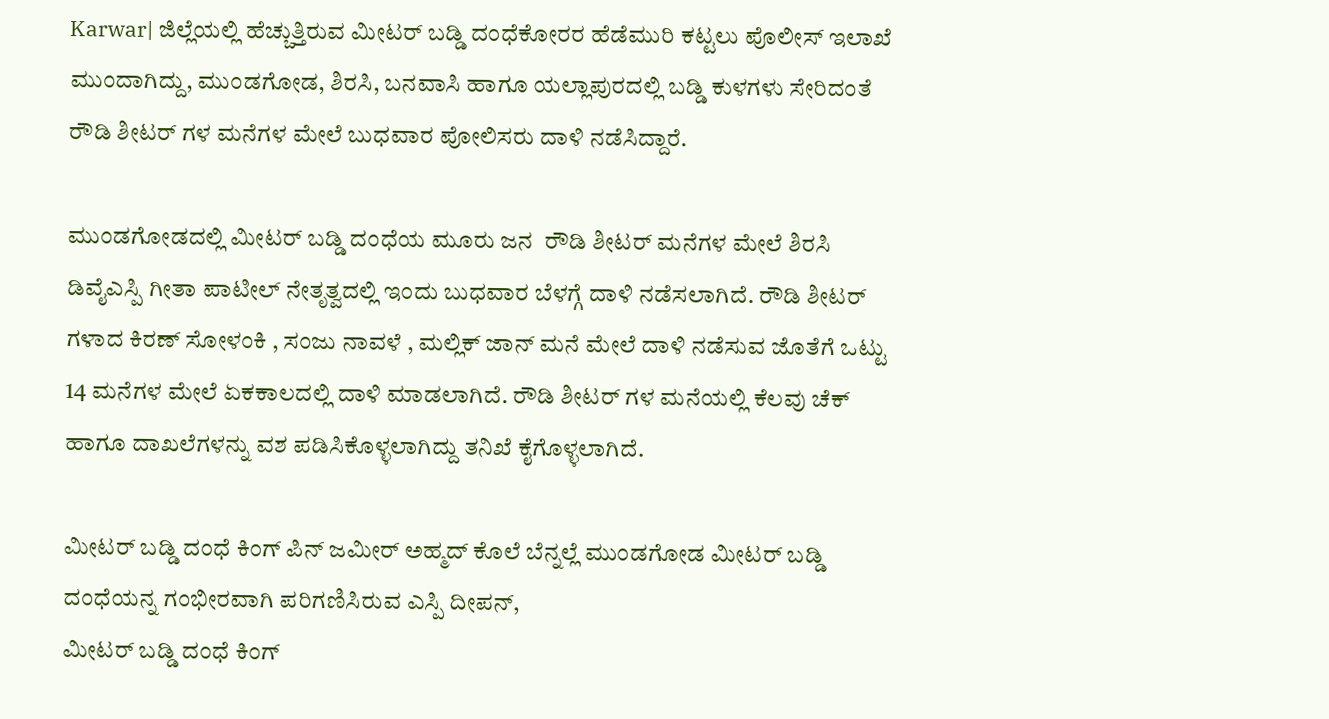Karwar| ಜಿಲ್ಲೆಯಲ್ಲಿ ಹೆಚ್ಚುತ್ತಿರುವ ಮೀಟರ್ ಬಡ್ಡಿ ದಂಧೆಕೋರರ ಹೆಡೆಮುರಿ ಕಟ್ಟಲು ಪೊಲೀಸ್ ಇಲಾಖೆ ಮುಂದಾಗಿದ್ದು, ಮುಂಡಗೋಡ, ಶಿರಸಿ, ಬನವಾಸಿ ಹಾಗೂ ಯಲ್ಲಾಪುರದಲ್ಲಿ ಬಡ್ಡಿ ಕುಳಗಳು ಸೇರಿದಂತೆ ರೌಡಿ ಶೀಟರ್ ಗಳ ಮನೆಗಳ ಮೇಲೆ ಬುಧವಾರ ಪೋಲಿಸರು ದಾಳಿ ನಡೆಸಿದ್ದಾರೆ.

ಮುಂಡಗೋಡದಲ್ಲಿ ಮೀಟರ್ ಬಡ್ಡಿ ದಂಧೆಯ ಮೂರು ಜನ  ರೌಡಿ ಶೀಟರ್ ಮನೆಗಳ ಮೇಲೆ ಶಿರಸಿ ಡಿವೈಎಸ್ಪಿ ಗೀತಾ ಪಾಟೀಲ್ ನೇತೃತ್ವದಲ್ಲಿ ಇಂದು ಬುಧವಾರ ಬೆಳಗ್ಗೆ ದಾಳಿ ನಡೆಸಲಾಗಿದೆ. ರೌಡಿ ಶೀಟರ್ ಗಳಾದ ಕಿರಣ್ ಸೋಳಂಕಿ , ಸಂಜು ನಾವಳೆ , ಮಲ್ಲಿಕ್ ಜಾನ್ ಮನೆ ಮೇಲೆ ದಾಳಿ ನಡೆಸುವ ಜೊತೆಗೆ ಒಟ್ಟು 14 ಮನೆಗಳ ಮೇಲೆ ಏಕಕಾಲದಲ್ಲಿ ದಾಳಿ ಮಾಡಲಾಗಿದೆ. ರೌಡಿ ಶೀಟರ್ ಗಳ ಮನೆಯಲ್ಲಿ ಕೆಲವು ಚೆಕ್ ಹಾಗೂ ದಾಖಲೆಗಳನ್ನು ವಶ ಪಡಿಸಿಕೊಳ್ಳಲಾಗಿದ್ದು ತನಿಖೆ ಕೈಗೊಳ್ಳಲಾಗಿದೆ.

ಮೀಟರ್ ಬಡ್ಡಿ ದಂಧೆ ಕಿಂಗ್ ಪಿನ್ ಜಮೀರ್ ಅಹ್ಮದ್ ಕೊಲೆ ಬೆನ್ನಲ್ಲೆ ಮುಂಡಗೋಡ ಮೀಟರ್ ಬಡ್ಡಿ ದಂಧೆಯನ್ನ ಗಂಭೀರವಾಗಿ ಪರಿಗಣಿಸಿರುವ ಎಸ್ಪಿ ದೀಪನ್,
ಮೀಟರ್ ಬಡ್ಡಿ ದಂಧೆ ಕಿಂಗ್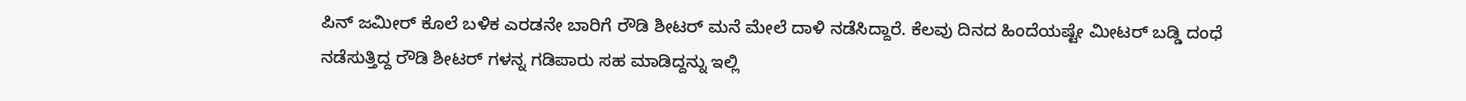ಪಿನ್ ಜಮೀರ್ ಕೊಲೆ ಬಳಿಕ ಎರಡನೇ ಬಾರಿಗೆ ರೌಡಿ ಶೀಟರ್ ಮನೆ ಮೇಲೆ ದಾಳಿ ನಡೆಸಿದ್ದಾರೆ. ಕೆಲವು ದಿನದ ಹಿಂದೆಯಷ್ಟೇ ಮೀಟರ್ ಬಡ್ಡಿ ದಂಧೆ ನಡೆಸುತ್ತಿದ್ದ ರೌಡಿ ಶೀಟರ್ ಗಳನ್ನ ಗಡಿಪಾರು ಸಹ ಮಾಡಿದ್ದನ್ನು ಇಲ್ಲಿ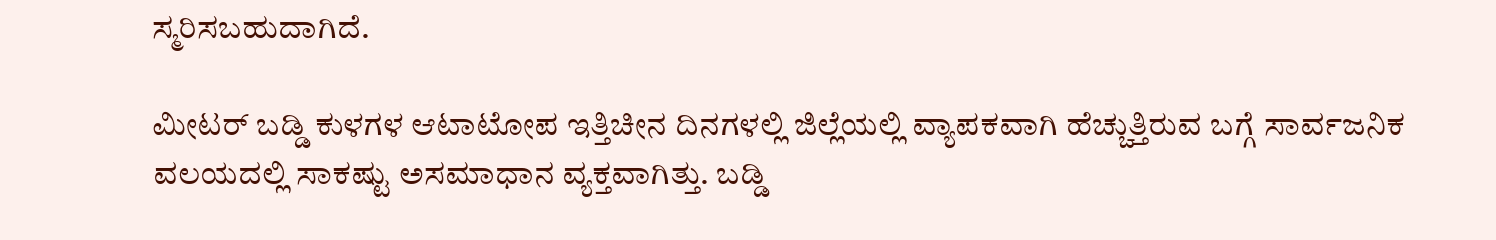ಸ್ಮರಿಸಬಹುದಾಗಿದೆ.

ಮೀಟರ್ ಬಡ್ಡಿ ಕುಳಗಳ ಆಟಾಟೋಪ ಇತ್ತಿಚೀನ ದಿನಗಳಲ್ಲಿ ಜಿಲ್ಲೆಯಲ್ಲಿ ವ್ಯಾಪಕವಾಗಿ ಹೆಚ್ಚುತ್ತಿರುವ ಬಗ್ಗೆ ಸಾರ್ವಜನಿಕ ವಲಯದಲ್ಲಿ ಸಾಕಷ್ಟು ಅಸಮಾಧಾನ‌ ವ್ಯಕ್ತವಾಗಿತ್ತು. ಬಡ್ಡಿ‌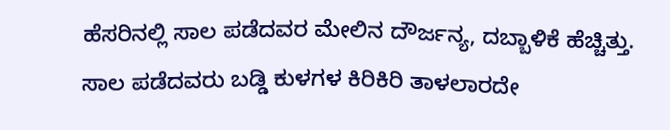ಹೆಸರಿನಲ್ಲಿ ಸಾಲ ಪಡೆದವರ ಮೇಲಿನ ದೌರ್ಜನ್ಯ, ದಬ್ಬಾಳಿಕೆ ಹೆಚ್ಚಿತ್ತು. ಸಾಲ ಪಡೆದವರು ಬಡ್ಡಿ ಕುಳಗಳ ಕಿರಿಕಿರಿ ತಾಳಲಾರದೇ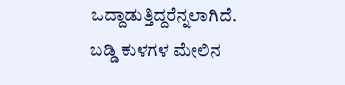ಒದ್ದಾಡುತ್ತಿದ್ದರೆನ್ನಲಾಗಿದೆ. ಬಡ್ಡಿ ಕುಳಗಳ ಮೇಲಿನ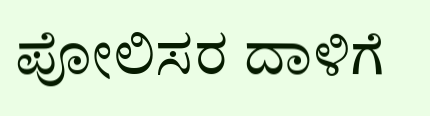ಪೋಲಿಸರ ದಾಳಿಗೆ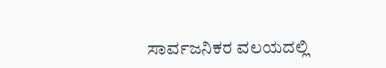ಸಾರ್ವಜನಿಕರ ವಲಯದಲ್ಲಿ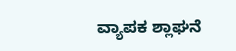ವ್ಯಾಪಕ ಶ್ಲಾಘನೆ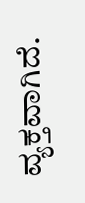ವ್ಯಕ್ತವಾಗಿದೆ.